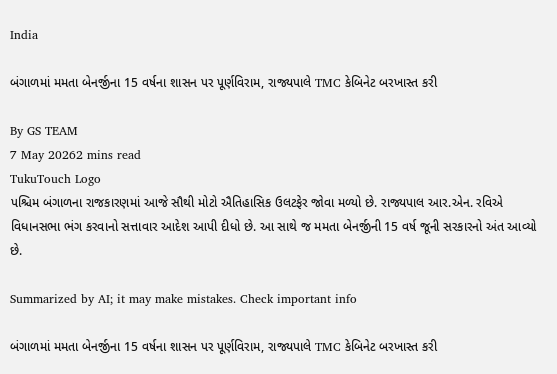India

બંગાળમાં મમતા બેનર્જીના 15 વર્ષના શાસન પર પૂર્ણવિરામ, રાજ્યપાલે TMC કેબિનેટ બરખાસ્ત કરી

By GS TEAM
7 May 20262 mins read
TukuTouch Logo
પશ્ચિમ બંગાળના રાજકારણમાં આજે સૌથી મોટો ઐતિહાસિક ઉલટફેર જોવા મળ્યો છે. રાજ્યપાલ આર.એન. રવિએ વિધાનસભા ભંગ કરવાનો સત્તાવાર આદેશ આપી દીધો છે. આ સાથે જ મમતા બેનર્જીની 15 વર્ષ જૂની સરકારનો અંત આવ્યો છે.

Summarized by AI; it may make mistakes. Check important info

બંગાળમાં મમતા બેનર્જીના 15 વર્ષના શાસન પર પૂર્ણવિરામ, રાજ્યપાલે TMC કેબિનેટ બરખાસ્ત કરી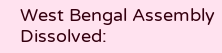West Bengal Assembly Dissolved: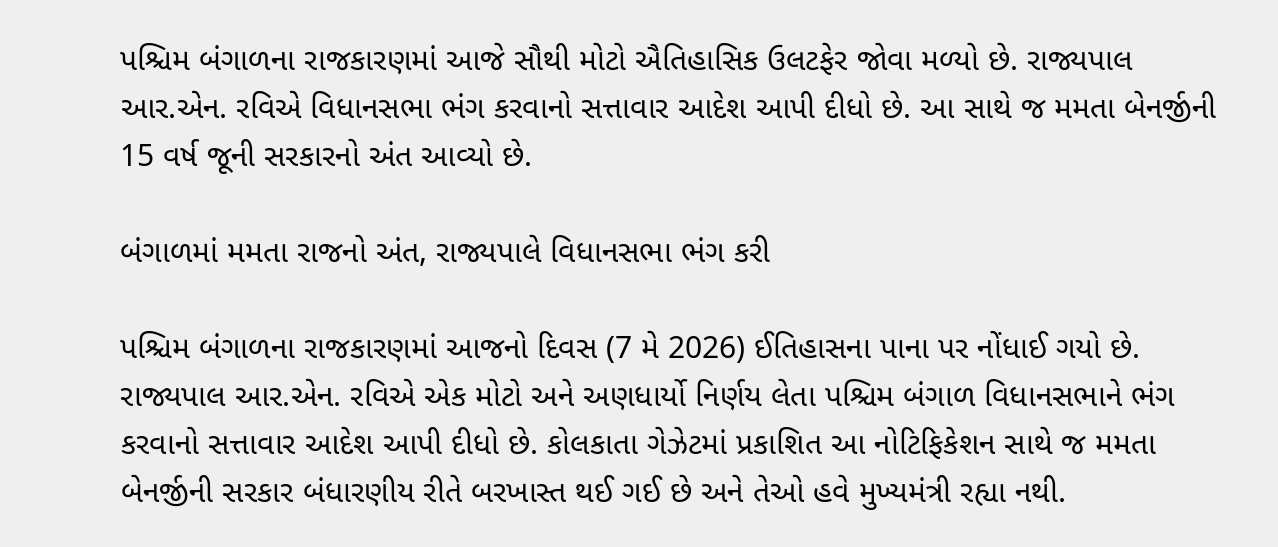પશ્ચિમ બંગાળના રાજકારણમાં આજે સૌથી મોટો ઐતિહાસિક ઉલટફેર જોવા મળ્યો છે. રાજ્યપાલ આર.એન. રવિએ વિધાનસભા ભંગ કરવાનો સત્તાવાર આદેશ આપી દીધો છે. આ સાથે જ મમતા બેનર્જીની 15 વર્ષ જૂની સરકારનો અંત આવ્યો છે.

બંગાળમાં મમતા રાજનો અંત, રાજ્યપાલે વિધાનસભા ભંગ કરી

પશ્ચિમ બંગાળના રાજકારણમાં આજનો દિવસ (7 મે 2026) ઈતિહાસના પાના પર નોંધાઈ ગયો છે. રાજ્યપાલ આર.એન. રવિએ એક મોટો અને અણધાર્યો નિર્ણય લેતા પશ્ચિમ બંગાળ વિધાનસભાને ભંગ કરવાનો સત્તાવાર આદેશ આપી દીધો છે. કોલકાતા ગેઝેટમાં પ્રકાશિત આ નોટિફિકેશન સાથે જ મમતા બેનર્જીની સરકાર બંધારણીય રીતે બરખાસ્ત થઈ ગઈ છે અને તેઓ હવે મુખ્યમંત્રી રહ્યા નથી.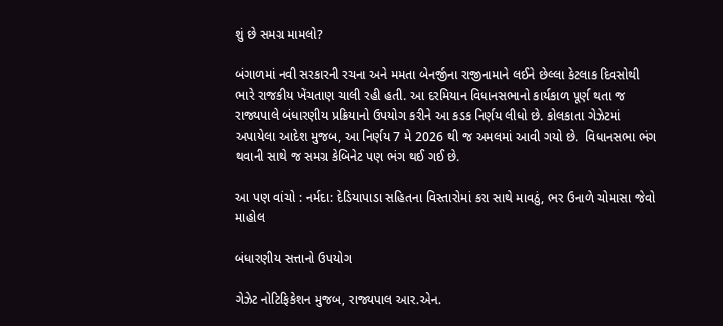શું છે સમગ્ર મામલો?

બંગાળમાં નવી સરકારની રચના અને મમતા બેનર્જીના રાજીનામાને લઈને છેલ્લા કેટલાક દિવસોથી ભારે રાજકીય ખેંચતાણ ચાલી રહી હતી. આ દરમિયાન વિધાનસભાનો કાર્યકાળ પૂર્ણ થતા જ રાજ્યપાલે બંધારણીય પ્રક્રિયાનો ઉપયોગ કરીને આ કડક નિર્ણય લીધો છે. કોલકાતા ગેઝેટમાં અપાયેલા આદેશ મુજબ, આ નિર્ણય 7 મે 2026 થી જ અમલમાં આવી ગયો છે.  વિધાનસભા ભંગ થવાની સાથે જ સમગ્ર કેબિનેટ પણ ભંગ થઈ ગઈ છે.

આ પણ વાંચો : નર્મદા: દેડિયાપાડા સહિતના વિસ્તારોમાં કરા સાથે માવઠું, ભર ઉનાળે ચોમાસા જેવો માહોલ

બંધારણીય સત્તાનો ઉપયોગ

ગેઝેટ નોટિફિકેશન મુજબ, રાજ્યપાલ આર.એન.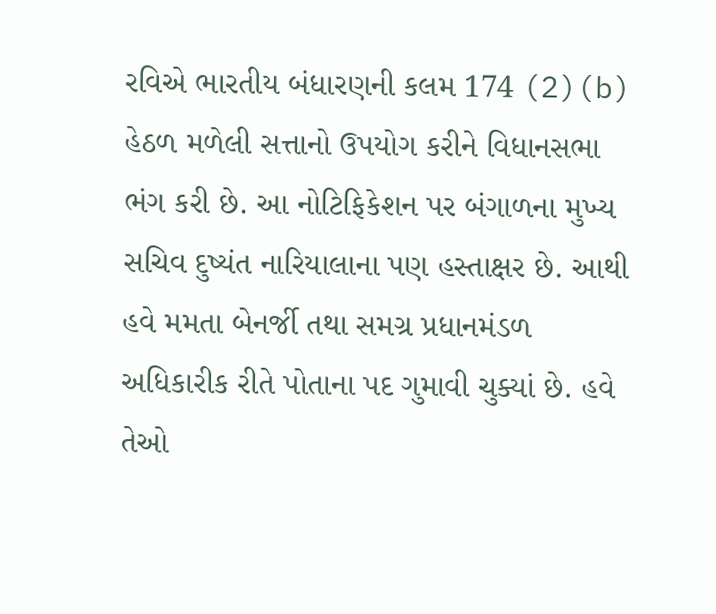રવિએ ભારતીય બંધારણની કલમ 174 (2)(b) હેઠળ મળેલી સત્તાનો ઉપયોગ કરીને વિધાનસભા ભંગ કરી છે. આ નોટિફિકેશન પર બંગાળના મુખ્ય સચિવ દુષ્યંત નારિયાલાના પણ હસ્તાક્ષર છે. આથી હવે મમતા બેનર્જી તથા સમગ્ર પ્રધાનમંડળ અધિકારીક રીતે પોતાના પદ ગુમાવી ચુક્યાં છે. હવે તેઓ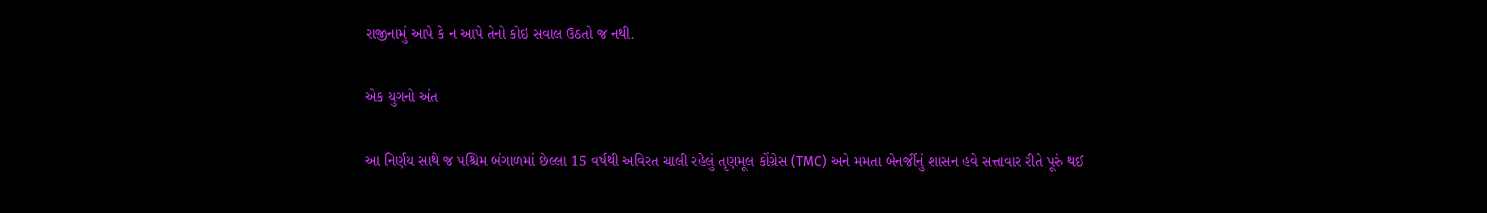રાજીનામું આપે કે ન આપે તેનો કોઇ સવાલ ઉઠતો જ નથી.

એક યુગનો અંત

આ નિર્ણય સાથે જ પશ્ચિમ બંગાળમાં છેલ્લા 15 વર્ષથી અવિરત ચાલી રહેલું તૃણમૂલ કોંગ્રેસ (TMC) અને મમતા બેનર્જીનું શાસન હવે સત્તાવાર રીતે પૂરું થઈ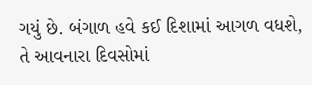ગયું છે. બંગાળ હવે કઈ દિશામાં આગળ વધશે, તે આવનારા દિવસોમાં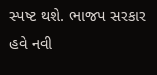સ્પષ્ટ થશે. ભાજપ સરકાર હવે નવી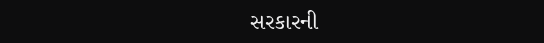સરકારની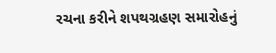રચના કરીને શપથગ્રહણ સમારોહનું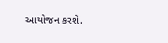આયોજન કરશે.